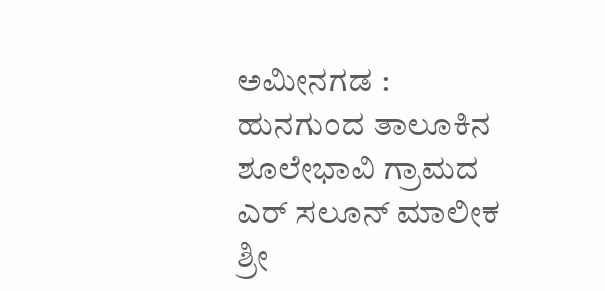ಅಮೀನಗಡ : ಹುನಗುಂದ ತಾಲೂಕಿನ ಶೂಲೇಭಾವಿ ಗ್ರಾಮದ ಎರ್ ಸಲೂನ್ ಮಾಲೀಕ ಶ್ರೀ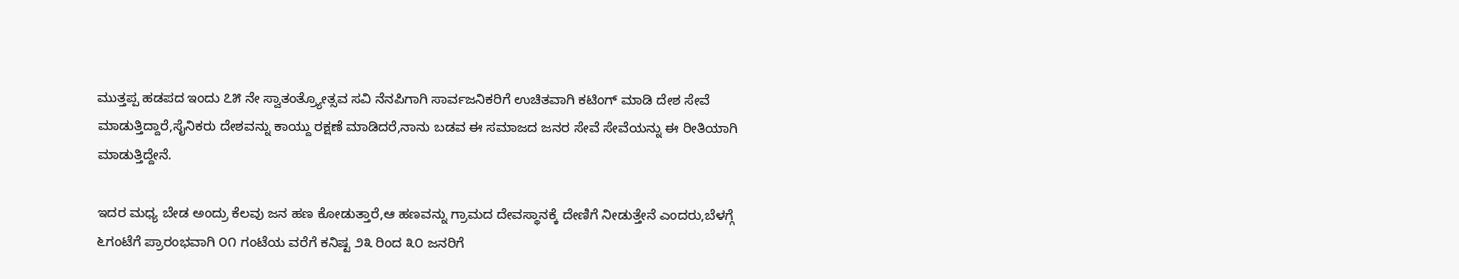ಮುತ್ತಪ್ಪ ಹಡಪದ ಇಂದು ೭೫ ನೇ ಸ್ವಾತಂತ್ರ್ಯೋತ್ಸವ ಸವಿ ನೆನಪಿಗಾಗಿ ಸಾರ್ವಜನಿಕರಿಗೆ ಉಚಿತವಾಗಿ ಕಟಿಂಗ್ ಮಾಡಿ ದೇಶ ಸೇವೆ ಮಾಡುತ್ತಿದ್ದಾರೆ,ಸೈನಿಕರು ದೇಶವನ್ನು ಕಾಯ್ದು ರಕ್ಷಣೆ ಮಾಡಿದರೆ,ನಾನು ಬಡವ ಈ ಸಮಾಜದ ಜನರ ಸೇವೆ ಸೇವೆಯನ್ನು ಈ ರೀತಿಯಾಗಿ ಮಾಡುತ್ತಿದ್ದೇನೆ.

ಇದರ ಮಧ್ಯ ಬೇಡ ಅಂದ್ರು ಕೆಲವು ಜನ ಹಣ ಕೋಡುತ್ತಾರೆ,ಆ ಹಣವನ್ನು ಗ್ರಾಮದ ದೇವಸ್ಥಾನಕ್ಕೆ ದೇಣಿಗೆ ನೀಡುತ್ತೇನೆ ಎಂದರು,ಬೆಳಗ್ಗೆ ೬ಗಂಟೆಗೆ ಪ್ರಾರಂಭವಾಗಿ ೦೧ ಗಂಟೆಯ ವರೆಗೆ ಕನಿಷ್ಟ ೨೩ ರಿಂದ ೩೦ ಜನರಿಗೆ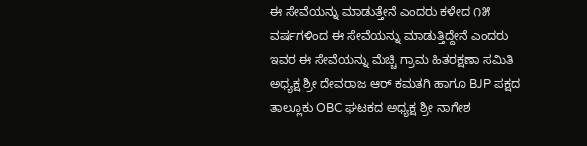ಈ ಸೇವೆಯನ್ನು ಮಾಡುತ್ತೇನೆ ಎಂದರು ಕಳೇದ ೧೫ ವರ್ಷಗಳಿಂದ ಈ ಸೇವೆಯನ್ನು ಮಾಡುತ್ತಿದ್ದೇನೆ ಎಂದರು ಇವರ ಈ ಸೇವೆಯನ್ನು ಮೆಚ್ಚಿ ಗ್ರಾಮ ಹಿತರಕ್ಷಣಾ ಸಮಿತಿ ಅಧ್ಯಕ್ಷ ಶ್ರೀ ದೇವರಾಜ ಆರ್ ಕಮತಗಿ ಹಾಗೂ BJP ಪಕ್ಷದ ತಾಲ್ಲೂಕು OBC ಘಟಕದ ಅಧ್ಯಕ್ಷ ಶ್ರೀ ನಾಗೇಶ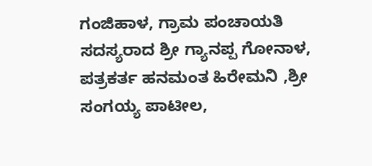ಗಂಜಿಹಾಳ, ಗ್ರಾಮ ಪಂಚಾಯತಿ ಸದಸ್ಯರಾದ ಶ್ರೀ ಗ್ಯಾನಪ್ಪ ಗೋನಾಳ, ಪತ್ರಕರ್ತ ಹನಮಂತ ಹಿರೇಮನಿ ,ಶ್ರೀ ಸಂಗಯ್ಯ ಪಾಟೀಲ,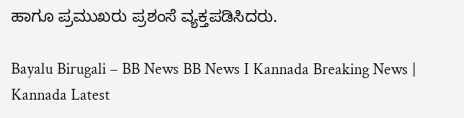ಹಾಗೂ ಪ್ರಮುಖರು ಪ್ರಶಂಸೆ ವ್ಯಕ್ತಪಡಿಸಿದರು.

Bayalu Birugali – BB News BB News I Kannada Breaking News | Kannada Latest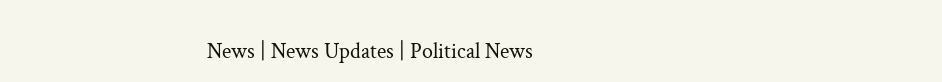News | News Updates | Political News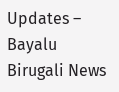Updates – Bayalu Birugali News